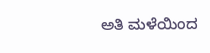ಅತಿ ಮಳೆಯಿಂದ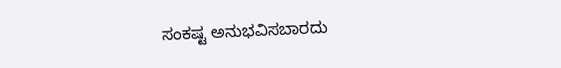ಸಂಕಷ್ಟ ಅನುಭವಿಸಬಾರದು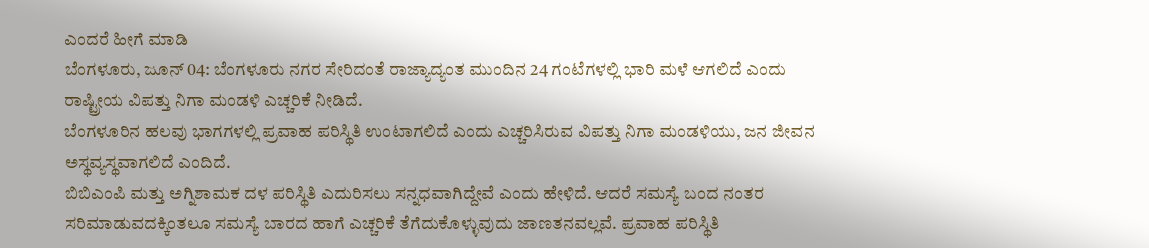ಎಂದರೆ ಹೀಗೆ ಮಾಡಿ
ಬೆಂಗಳೂರು, ಜೂನ್ 04: ಬೆಂಗಳೂರು ನಗರ ಸೇರಿದಂತೆ ರಾಜ್ಯಾದ್ಯಂತ ಮುಂದಿನ 24 ಗಂಟೆಗಳಲ್ಲಿ ಭಾರಿ ಮಳೆ ಆಗಲಿದೆ ಎಂದು ರಾಷ್ಟ್ರೀಯ ವಿಪತ್ತು ನಿಗಾ ಮಂಡಳಿ ಎಚ್ಚರಿಕೆ ನೀಡಿದೆ.
ಬೆಂಗಳೂರಿನ ಹಲವು ಭಾಗಗಳಲ್ಲಿ ಪ್ರವಾಹ ಪರಿಸ್ಥಿತಿ ಉಂಟಾಗಲಿದೆ ಎಂದು ಎಚ್ಚರಿಸಿರುವ ವಿಪತ್ತು ನಿಗಾ ಮಂಡಳಿಯು, ಜನ ಜೀವನ ಅಸ್ಥವ್ಯಸ್ಥವಾಗಲಿದೆ ಎಂದಿದೆ.
ಬಿಬಿಎಂಪಿ ಮತ್ತು ಅಗ್ನಿಶಾಮಕ ದಳ ಪರಿಸ್ಥಿತಿ ಎದುರಿಸಲು ಸನ್ನಧವಾಗಿದ್ದೇವೆ ಎಂದು ಹೇಳಿದೆ. ಆದರೆ ಸಮಸ್ಯೆ ಬಂದ ನಂತರ ಸರಿಮಾಡುವದಕ್ಕಿಂತಲೂ ಸಮಸ್ಯೆ ಬಾರದ ಹಾಗೆ ಎಚ್ಚರಿಕೆ ತೆಗೆದುಕೊಳ್ಳುವುದು ಜಾಣತನವಲ್ಲವೆ. ಪ್ರವಾಹ ಪರಿಸ್ಥಿತಿ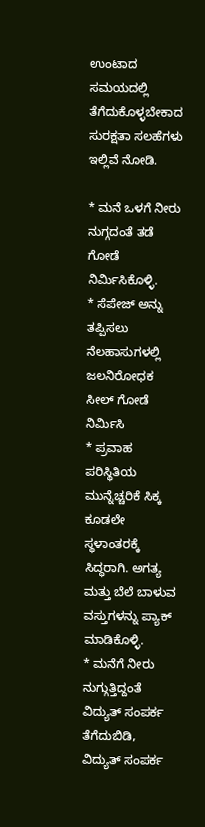ಉಂಟಾದ ಸಮಯದಲ್ಲಿ ತೆಗೆದುಕೊಳ್ಳಬೇಕಾದ ಸುರಕ್ಷತಾ ಸಲಹೆಗಳು ಇಲ್ಲಿವೆ ನೋಡಿ.

* ಮನೆ ಒಳಗೆ ನೀರು ನುಗ್ಗದಂತೆ ತಡೆ ಗೋಡೆ ನಿರ್ಮಿಸಿಕೊಳ್ಳಿ.
* ಸೆಪೇಜ್ ಅನ್ನು ತಪ್ಪಿಸಲು ನೆಲಹಾಸುಗಳಲ್ಲಿ ಜಲನಿರೋಧಕ ಸೀಲ್ ಗೋಡೆ ನಿರ್ಮಿಸಿ
* ಪ್ರವಾಹ ಪರಿಸ್ಥಿತಿಯ ಮುನ್ನೆಚ್ಚರಿಕೆ ಸಿಕ್ಕ ಕೂಡಲೇ ಸ್ಥಳಾಂತರಕ್ಕೆ ಸಿದ್ಧರಾಗಿ. ಅಗತ್ಯ ಮತ್ತು ಬೆಲೆ ಬಾಳುವ ವಸ್ತುಗಳನ್ನು ಪ್ಯಾಕ್ ಮಾಡಿಕೊಳ್ಳಿ.
* ಮನೆಗೆ ನೀರು ನುಗ್ಗುತ್ತಿದ್ದಂತೆ ವಿದ್ಯುತ್ ಸಂಪರ್ಕ ತೆಗೆದುಬಿಡಿ, ವಿದ್ಯುತ್ ಸಂಪರ್ಕ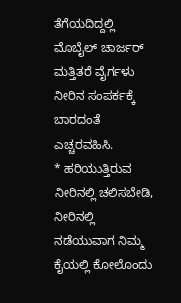ತೆಗೆಯದಿದ್ದಲ್ಲಿ ಮೊಬೈಲ್ ಚಾರ್ಜರ್ ಮತ್ತಿತರೆ ವೈರ್ಗಳು ನೀರಿನ ಸಂಪರ್ಕಕ್ಕೆ ಬಾರದಂತೆ ಎಚ್ಚರವಹಿಸಿ.
* ಹರಿಯುತ್ತಿರುವ ನೀರಿನಲ್ಲಿ ಚಲಿಸಬೇಡಿ, ನೀರಿನಲ್ಲಿ ನಡೆಯುವಾಗ ನಿಮ್ಮ ಕೈಯಲ್ಲಿ ಕೋಲೊಂದು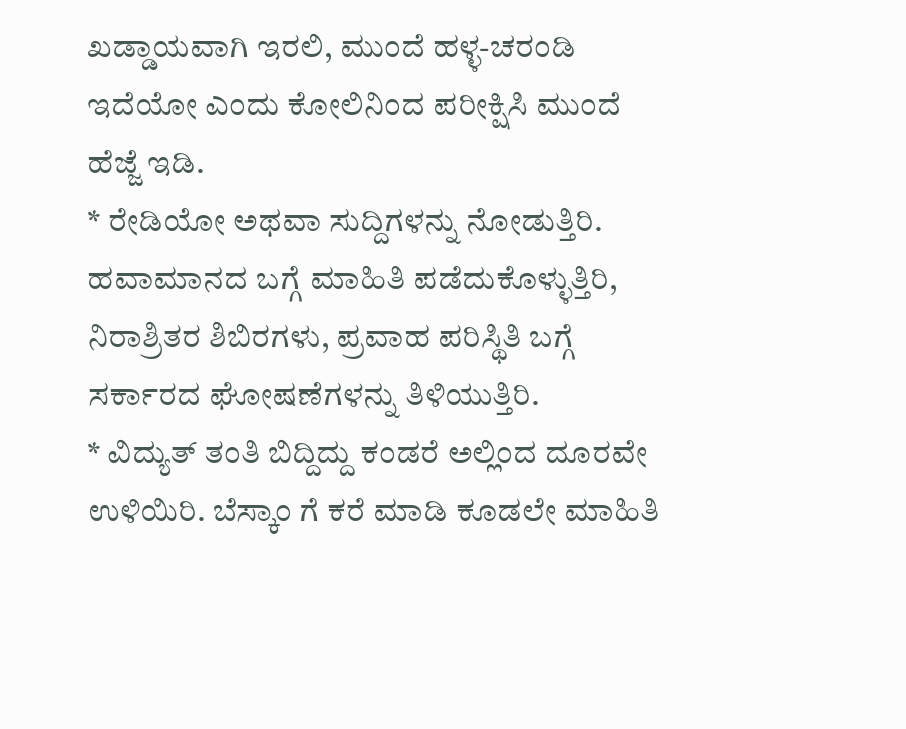ಖಡ್ಡಾಯವಾಗಿ ಇರಲಿ, ಮುಂದೆ ಹಳ್ಳ-ಚರಂಡಿ ಇದೆಯೋ ಎಂದು ಕೋಲಿನಿಂದ ಪರೀಕ್ಷಿಸಿ ಮುಂದೆ ಹೆಜ್ಜೆ ಇಡಿ.
* ರೇಡಿಯೋ ಅಥವಾ ಸುದ್ದಿಗಳನ್ನು ನೋಡುತ್ತಿರಿ. ಹವಾಮಾನದ ಬಗ್ಗೆ ಮಾಹಿತಿ ಪಡೆದುಕೊಳ್ಳುತ್ತಿರಿ, ನಿರಾಶ್ರಿತರ ಶಿಬಿರಗಳು, ಪ್ರವಾಹ ಪರಿಸ್ಥಿತಿ ಬಗ್ಗೆ ಸರ್ಕಾರದ ಘೋಷಣೆಗಳನ್ನು ತಿಳಿಯುತ್ತಿರಿ.
* ವಿದ್ಯುತ್ ತಂತಿ ಬಿದ್ದಿದ್ದು ಕಂಡರೆ ಅಲ್ಲಿಂದ ದೂರವೇ ಉಳಿಯಿರಿ. ಬೆಸ್ಕಾಂ ಗೆ ಕರೆ ಮಾಡಿ ಕೂಡಲೇ ಮಾಹಿತಿ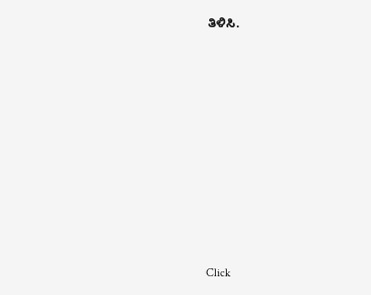ತಿಳಿಸಿ.












Click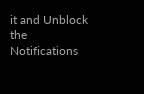it and Unblock the Notifications